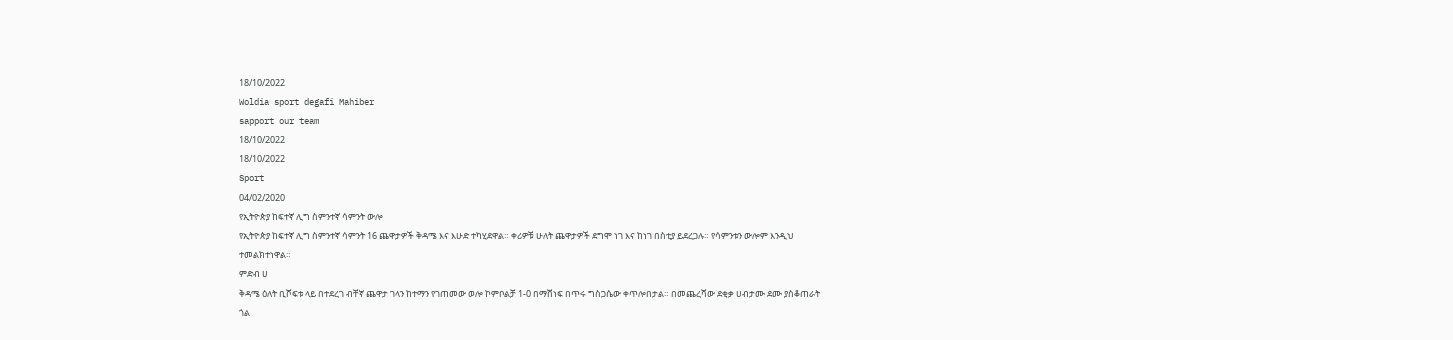18/10/2022
Woldia sport degafi Mahiber
sapport our team
18/10/2022
18/10/2022
Sport
04/02/2020
የኢትዮጵያ ከፍተኛ ሊግ ስምንተኛ ሳምንት ውሎ
የኢትዮጵያ ከፍተኛ ሊግ ስምንተኛ ሳምንት 16 ጨዋታዎች ቅዳሜ እና እሁድ ተካሂደዋል። ቀሪዎቹ ሁለት ጨዋታዎች ደግሞ ነገ እና ከነገ በስቲያ ይደረጋሉ። የሳምንቱን ውሎም እንዲህ ተመልክተነዋል።
ምድብ ሀ
ቅዳሜ ዕለት ቢሾፍቱ ላይ በተደረገ ብቸኛ ጨዋታ ገላን ከተማን የገጠመው ወሎ ኮምቦልቻ 1-0 በማሸነፍ በጥሩ ግስጋሴው ቀጥሎበታል። በመጨረሻው ደቂቃ ሀብታሙ ደሙ ያስቆጠራት ጎል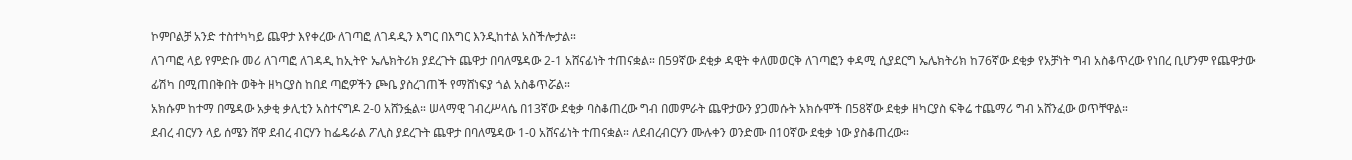ኮምቦልቻ አንድ ተስተካካይ ጨዋታ እየቀረው ለገጣፎ ለገዳዲን እግር በእግር እንዲከተል አስችሎታል።
ለገጣፎ ላይ የምድቡ መሪ ለገጣፎ ለገዳዲ ከኢትዮ ኤሌክትሪክ ያደረጉት ጨዋታ በባለሜዳው 2-1 አሸናፊነት ተጠናቋል። በ59ኛው ደቂቃ ዳዊት ቀለመወርቅ ለገጣፎን ቀዳሚ ሲያደርግ ኤሌክትሪክ ከ76ኛው ደቂቃ የአቻነት ግብ አስቆጥረው የነበረ ቢሆንም የጨዋታው ፊሽካ በሚጠበቅበት ወቅት ዘካርያስ ከበደ ጣፎዎችን ጮቤ ያስረገጠች የማሸነፍያ ጎል አስቆጥሯል።
አክሱም ከተማ በሜዳው አቃቂ ቃሊቲን አስተናግዶ 2-0 አሸንፏል። ሠላማዊ ገብረሥላሴ በ13ኛው ደቂቃ ባስቆጠረው ግብ በመምራት ጨዋታውን ያጋመሱት አክሱሞች በ58ኛው ደቂቃ ዘካርያስ ፍቅሬ ተጨማሪ ግብ አሸንፈው ወጥቸዋል።
ደብረ ብርሃን ላይ ሰሜን ሸዋ ደብረ ብርሃን ከፌዴራል ፖሊስ ያደረጉት ጨዋታ በባለሜዳው 1-0 አሸናፊነት ተጠናቋል። ለደብረብርሃን ሙሉቀን ወንድሙ በ10ኛው ደቂቃ ነው ያስቆጠረው።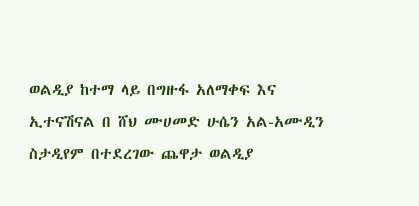ወልዲያ ከተማ ላይ በግዙፋ አለማቀፍ እና ኢተናሽናል በ ሸህ ሙሀመድ ሁሴን አል-አሙዲን ስታዲየም በተደረገው ጨዋታ ወልዲያ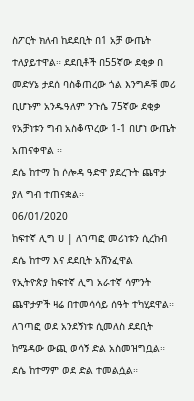ስፖርት ክለብ ከደደቢት በ1 አቻ ውጤት ተለያይተዋል። ደደቢቶች በ55ኛው ደቂቃ በ መድሃኔ ታደሰ ባስቆጠረው ጎል እንግዶቹ መሪ ቢሆኑም አንዱዓለም ንጉሴ 75ኛው ደቂቃ የአቻነቱን ግብ አስቆጥረው 1-1 በሆነ ውጤት አጠናቀዋል ።
ደሴ ከተማ ከ ሶሎዳ ዓድዋ ያደረጉት ጨዋታ ያለ ግብ ተጠናቋል።
06/01/2020
ከፍተኛ ሊግ ሀ | ለገጣፎ መሪነቱን ሲረከብ ደሴ ከተማ እና ደደቢት አሸንፈዋል
የኢትዮጵያ ከፍተኛ ሊግ አራተኛ ሳምንት ጨዋታዎች ዛሬ በተመሳሳይ ሰዓት ተካሂደዋል። ለገጣፎ ወደ አንደኝነቱ ሲመለስ ደደቢት ከሜዳው ውጪ ወሳኝ ድል አስመዝግቧል። ደሴ ከተማም ወደ ድል ተመልሷል።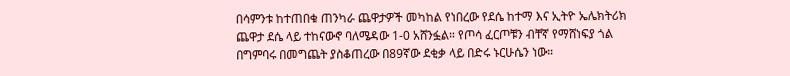በሳምንቱ ከተጠበቁ ጠንካራ ጨዋታዎች መካከል የነበረው የደሴ ከተማ እና ኢትዮ ኤሌክትሪክ ጨዋታ ደሴ ላይ ተከናውኖ ባለሜዳው 1-0 አሸንፏል። የጦሳ ፈርጦቹን ብቸኛ የማሸነፍያ ጎል በግምባሩ በመግጨት ያስቆጠረው በ89ኛው ደቂቃ ላይ በድሩ ኑርሁሴን ነው።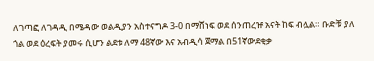ለገጣፎ ለገዳዲ በሜዳው ወልዲያን አስተናግዶ 3-0 በማሸነፍ ወደ ሰንጠረዡ አናት ከፍ ብሏል። ቡድቹ ያለ ጎል ወደ ዕረፍት ያመሩ ሲሆን ልደቱ ለማ 48ኛው እና አብዲሳ ጀማል በ51ኛውደቂቃ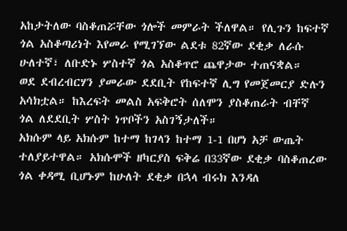አከታትለው ባስቆጠሯቸው ጎሎች መምራት ችለዋል። የሊጉን ከፍተኛ ጎል አስቆጣሪነት እየመራ የሚገኘው ልደቱ 82ኛው ደቂቃ ለራሱ ሁለተኛ፣ ለቡድኑ ሦስተኛ ጎል አስቆጥሮ ጨዋታው ተጠናቋል።
ወደ ደብረብርሃን ያመራው ደደቢት የከፍተኛ ሊግ የመጀመርያ ድሉን አሳክቷል። ከእረፍት መልስ አፍቅሮት ሰለሞን ያስቆጠራት ብቸኛ ጎል ለደደቢት ሦስት ነጥቦችን አስገኝታለች።
አክሱም ላይ አክሱም ከተማ ከገላን ከተማ 1-1 በሆነ አቻ ውጤት ተለያይተዋል። አክሱሞች ዘካርያስ ፍቅሬ በ33ኛው ደቂቃ ባስቆጠረው ጎል ቀዳሚ ቢሆኑም ከሁለት ደቂቃ በኋላ ብሩክ እንዳለ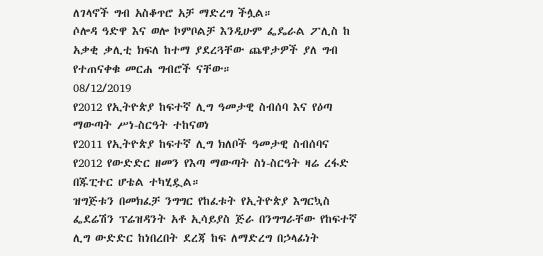ለገላኖች ግብ አስቆጥሮ አቻ ማድረግ ችሏል።
ሶሎዳ ዓድዋ እና ወሎ ኮምቦልቻ እንዲሁም ፌዴራል ፖሊስ ከ አቃቂ ቃሊቲ ክፍለ ከተማ ያደረጓቸው ጨዋታዎች ያለ ግብ የተጠናቀቁ መርሐ ግብሮች ናቸው።
08/12/2019
የ2012 የኢትዮጵያ ከፍተኛ ሊግ ዓመታዊ ስብሰባ እና የዕጣ ማውጣት ሥነ-ስርዓት ተከናወነ
የ2011 የኢትዮጵያ ከፍተኛ ሊግ ክለቦች ዓመታዊ ስብሰባና የ2012 የውድድር ዘመን የእጣ ማውጣት ስነ-ስርዓት ዛሬ ረፋድ በጁፒተር ሆቴል ተካሂዷል።
ዝግጅቱን በመክፈቻ ንግግር የከፈቱት የኢትዮጵያ እግርኳስ ፌደሬሽን ፕሬዝዳንት አቶ ኢሳይያስ ጅራ በንግግራቸው የከፍተኛ ሊግ ውድድር ከነበረበት ደረጃ ከፍ ለማድረግ በኃላፊነት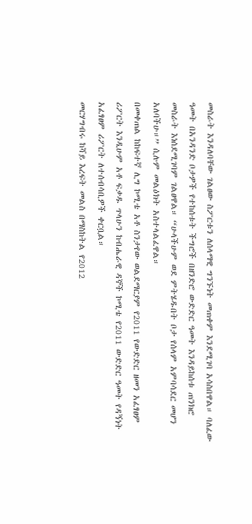መስራት እንዳለባቸው ገልፀው ስፖርቱን ለሰላማዊ ግንኙነት መጠቀም እንደሚገባ አሳስበዋል። ባለፈው ዓመት በአንዳንድ ቦታዎች የተከሰቱት ችግሮች በዘንድሮ ውድድር ዓመት እንዳይከሰቱ ጠንክሮ መስራት እነሰደሚገባም ገልፀዋል። “ሁላችሁም ወደ ምትሄዱበት ቦታ የሰላም አምባሳደር መሆን አለባችሁ።” ሲሉም መልዕክት አስተላልፈዋል።
በመቀጠል ከከፍተኛ ሊግ ኮሚቴ አቶ ስንታየው ወልደማርያም የ2011 የውድድር ዘመን አፈፃፀም ሪፖርት እንዲሁም አቶ ፍቃዱ ጥላሁን ከብሔራዊ ዳኞች ኮሚቴ የ2011 ውድድር ዓመት የዳኝነት አፈፃፀም ሪፖርት ለተሰብሳቢዎች ቀርቧል።
መርሃግብሩ ከሻይ እረፍት መልስ በማስከትል የ2012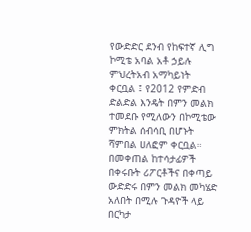የውድድር ደንብ የከፍተኛ ሊግ ኮሚቴ አባል አቶ ኃይሉ ምህረትአብ አማካይነት ቀርቧል ፤ የ2012 የምድብ ድልድል እንዴት በምን መልክ ተመደቡ የሚለውን በኮሚቴው ምክትል ሰብሳቢ በሆኑት ሻምበል ሀለፎም ቀርቧል። በመቀጠል ከተሳታፊዎች በቀሩቡት ሪፖርቶችና በቀጣይ ውድድሩ በምን መልክ መካሄድ አለበት በሚሉ ጉዳዮች ላይ በርካታ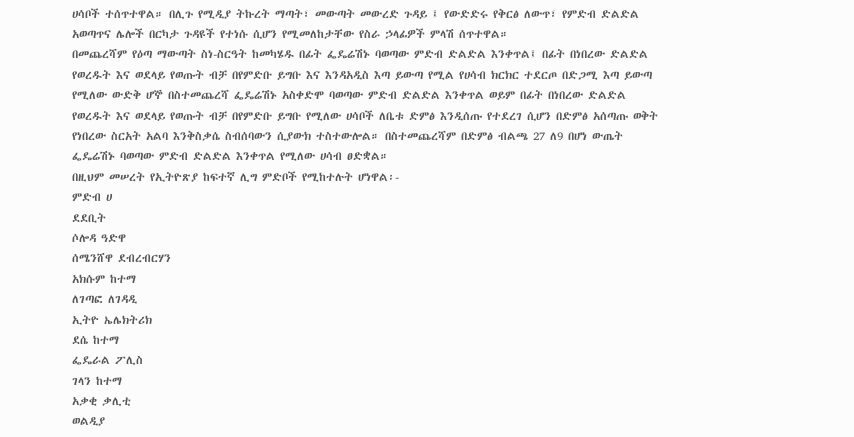ሀሳቦች ተሰጥተዋል። በሊጉ የሚዲያ ትኩረት ማጣት፣ መውጣት መውረድ ጉዳይ ፤ የውድድሩ የቅርፅ ለውጥ፣ የምድብ ድልድል አወጣጥና ሌሎች በርካታ ጉዳዩች የተነሱ ሲሆን የሚመለከታቸው የስራ ኃላፊዎች ምላሽ ሰጥተዋል።
በመጨረሻም የዕጣ ማውጣት ስነ-ስርዓት ከመካሄዱ በፊት ፌዴሬሽኑ ባወጣው ምድብ ድልድል እንቀጥል፤ በፊት በነበረው ድልድል የወረዱት እና ወደላይ የወጡት ብቻ በየምድቡ ይግቡ እና እንዳአዲስ እጣ ይውጣ የሚል የሀሳብ ክርክር ተደርጦ በድጋሚ እጣ ይውጣ የሚለው ውድቅ ሆኞ በስተመጨረሻ ፌዴሬሽኑ አስቀድሞ ባወጣው ምድብ ድልድል እንቀጥል ወይም በፊት በነበረው ድልድል የወረዱት እና ወደላይ የወጡት ብቻ በየምድቡ ይግቡ የሚለው ሀሳቦች ለቤቱ ድምፅ እንዲሰጡ የተደረገ ሲሆን በድምፅ አሰጣጡ ወቅት የነበረው ስርአት አልባ እንቅስቃሴ ስብሰባውን ሲያውክ ተስተውሎል። በስተመጨረሻም በድምፅ ብልጫ 27 ለ9 በሆነ ውጤት ፌዴሬሽኑ ባወጣው ምድብ ድልድል እንቀጥል የሚለው ሀሳብ ፀድቋል።
በዚህም መሠረት የኢትዮጽያ ከፍተኛ ሊግ ምድቦች የሚከተሉት ሆነዋል፡-
ምድብ ሀ
ደደቢት
ሶሎዳ ዓድዋ
ሰሜንሸዋ ደብረብርሃን
አክሱም ከተማ
ለገጣፎ ለገዳዲ
ኢትዮ ኤሌክትሪክ
ደሴ ከተማ
ፌዴራል ፖሊስ
ገላን ከተማ
አቃቂ ቃሊቲ
ወልዲያ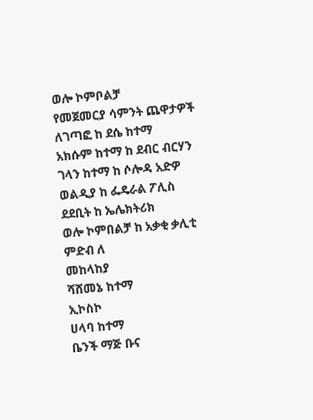ወሎ ኮምቦልቻ
የመጀመርያ ሳምንት ጨዋታዎች
ለገጣፎ ከ ደሴ ከተማ
አክሱም ከተማ ከ ደብር ብርሃን
ገላን ከተማ ከ ሶሎዳ አድዎ
ወልዲያ ከ ፌዴራል ፖሊስ
ደደቢት ከ ኤሌክትሪክ
ወሎ ኮምበልቻ ከ አቃቂ ቃሊቲ
ምድብ ለ
መከላከያ
ሻሸመኔ ከተማ
ኢኮስኮ
ሀላባ ከተማ
ቤንች ማጅ ቡና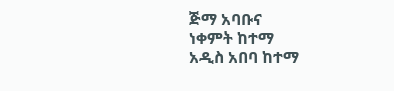ጅማ አባቡና
ነቀምት ከተማ
አዲስ አበባ ከተማ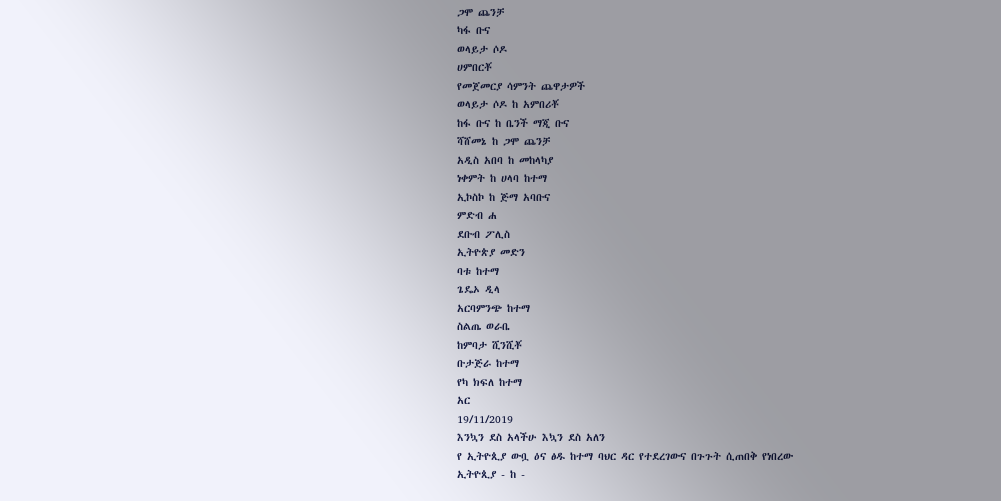ጋሞ ጨንቻ
ካፋ ቡና
ወላይታ ሶዶ
ሀምበርቾ
የመጀመርያ ሳምንት ጨዋታዎች
ወላይታ ሶዶ ከ አምበሪቾ
ከፋ ቡና ከ ቤንች ማጂ ቡና
ሻሸመኔ ከ ጋሞ ጨንቻ
አዲስ አበባ ከ መከላካያ
ነቀምት ከ ሀላባ ከተማ
ኢኮስኮ ከ ጅማ አባቡና
ምድብ ሐ
ደቡብ ፖሊስ
ኢትዮጵያ መድን
ባቱ ከተማ
ጌዴኦ ዲላ
አርባምንጭ ከተማ
ስልጤ ወራቤ
ከምባታ ሺንሺቾ
ቡታጅራ ከተማ
የካ ክፍለ ከተማ
አር
19/11/2019
እንኳን ደስ አላችሁ እኳን ደስ አለን
የ ኢትዮጲያ ውቧ ዕና ፅዱ ከተማ ባህር ዳር የተደረገውና በጉጉት ሲጠበቅ የነበረው
ኢትዮጲያ - ከ -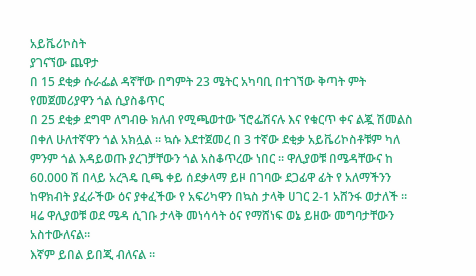አይቬሪኮስት
ያገናኘው ጨዋታ
በ 15 ደቂቃ ሱራፌል ዳኛቸው በግምት 23 ሜትር አካባቢ በተገኘው ቅጣት ምት የመጀመሪያዋን ጎል ሲያስቆጥር
በ 25 ደቂቃ ደግሞ ለግብፁ ክለብ የሚጫወተው ኘሮፌሽናሉ እና የቁርጥ ቀና ልጇ ሽመልስ በቀለ ሁለተኛዋን ጎል አክሏል ። ኳሱ እደተጀመረ በ 3 ተኛው ደቂቃ አይቬሪኮስቶቹም ካለ ምንም ጎል እዳይወጡ ያረገቻቸውን ጎል አስቆጥረው ነበር ። ዋሊያወቹ በሜዳቸውና ከ 60.000 ሽ በላይ አረጓዴ ቢጫ ቀይ ሰደቃላማ ይዞ በገባው ደጋፊዋ ፊት የ አለማችንን ከዋክብት ያፈራችው ዕና ያቀፈችው የ አፍሪካዋን በኳስ ታላቅ ሀገር 2-1 አሸንፋ ወታለች ።
ዛሬ ዋሊያወቹ ወደ ሜዳ ሲገቡ ታላቅ መነሳሳት ዕና የማሸነፍ ወኔ ይዘው መግባታቸውን አስተውለናል።
እኛም ይበል ይበጂ ብለናል ።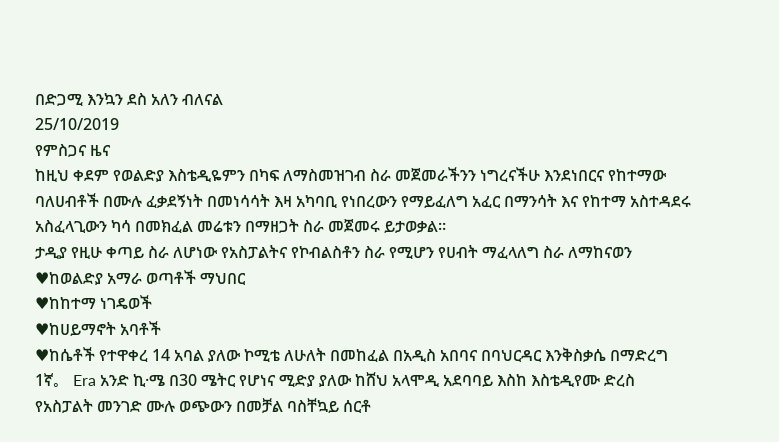በድጋሚ እንኳን ደስ አለን ብለናል
25/10/2019
የምስጋና ዜና
ከዚህ ቀደም የወልድያ እስቴዲዬምን በካፍ ለማስመዝገብ ስራ መጀመራችንን ነግረናችሁ እንደነበርና የከተማው ባለሀብቶች በሙሉ ፈቃደኝነት በመነሳሳት እዛ አካባቢ የነበረውን የማይፈለግ አፈር በማንሳት እና የከተማ አስተዳደሩ አስፈላጊውን ካሳ በመክፈል መሬቱን በማዘጋት ስራ መጀመሩ ይታወቃል።
ታዲያ የዚሁ ቀጣይ ስራ ለሆነው የአስፓልትና የኮብልስቶን ስራ የሚሆን የሀብት ማፈላለግ ስራ ለማከናወን
♥ከወልድያ አማራ ወጣቶች ማህበር
♥ከከተማ ነገዴወች
♥ከሀይማኖት አባቶች
♥ከሴቶች የተዋቀረ 14 አባል ያለው ኮሚቴ ለሁለት በመከፈል በአዲስ አበባና በባህርዳር እንቅስቃሴ በማድረግ
1ኛ。 Era አንድ ኪ·ሜ በ30 ሜትር የሆነና ሚድያ ያለው ከሸህ አላሞዲ አደባባይ እስከ እስቴዲየሙ ድረስ የአስፓልት መንገድ ሙሉ ወጭውን በመቻል ባስቸኳይ ሰርቶ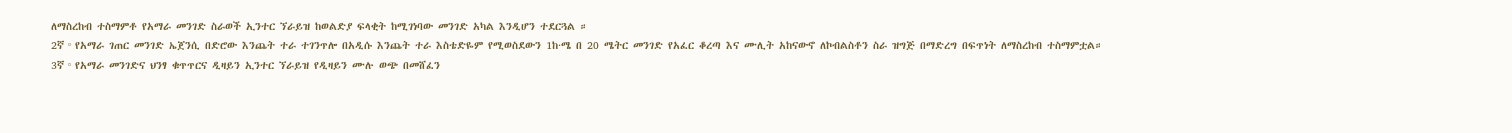ለማስረከብ ተስማምቶ የአማራ መንገድ ስራወች ኢንተር ኘራይዝ ከወልድያ ፍላቂት ከሚገነባው መንገድ አካል እንዲሆን ተደርጓል ።
2ኛ。የአማራ ገጠር መንገድ ኤጀንሲ በድሮው እንጨት ተራ ተገንጥሎ በአዲሱ እንጨት ተራ እስቴድዬም የሚወስደውን 1ከ·ሜ በ 20 ሜትር መንገድ የአፈር ቆረጣ እና ሙሊት አከናውኖ ለኮብልስቶን ስራ ዝግጅ በማድረግ በፍጥነት ለማስረከብ ተስማምቷል።
3ኛ。የአማራ መንገድና ህንፃ ቁጥጥርና ዲዛይን ኢንተር ኘራይዝ የዲዛይን ሙሉ ወጭ በመሸፈን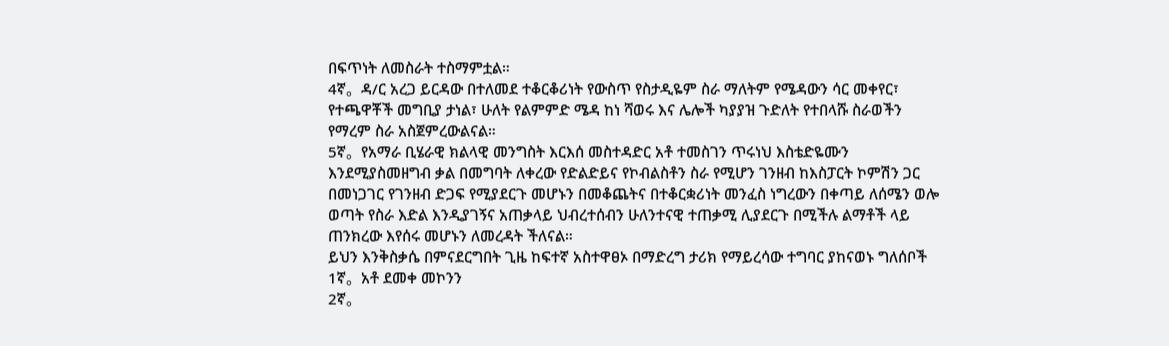በፍጥነት ለመስራት ተስማምቷል።
4ኛ。ዳ/ር አረጋ ይርዳው በተለመደ ተቆርቆሪነት የውስጥ የስታዲዬም ስራ ማለትም የሜዳውን ሳር መቀየር፣ የተጫዋቾች መግቢያ ታነል፣ ሁለት የልምምድ ሜዳ ከነ ሻወሩ እና ሌሎች ካያያዝ ጉድለት የተበላሹ ስራወችን የማረም ስራ አስጀምረውልናል።
5ኛ。የአማራ ቢሄራዊ ክልላዊ መንግስት እርእሰ መስተዳድር አቶ ተመስገን ጥሩነህ እስቴድዬሙን እንደሚያስመዘግብ ቃል በመግባት ለቀረው የድልድይና የኮብልስቶን ስራ የሚሆን ገንዘብ ከእስፓርት ኮምሽን ጋር በመነጋገር የገንዘብ ድጋፍ የሚያደርጉ መሆኑን በመቆጨትና በተቆርቋሪነት መንፈስ ነግረውን በቀጣይ ለሰሜን ወሎ ወጣት የስራ እድል እንዲያገኝና አጠቃላይ ህብረተሰብን ሁለንተናዊ ተጠቃሚ ሊያደርጉ በሚችሉ ልማቶች ላይ ጠንክረው እየሰሩ መሆኑን ለመረዳት ችለናል።
ይህን እንቅስቃሴ በምናደርግበት ጊዜ ከፍተኛ አስተዋፀኦ በማድረግ ታሪክ የማይረሳው ተግባር ያከናወኑ ግለሰቦች
1ኛ。አቶ ደመቀ መኮንን
2ኛ。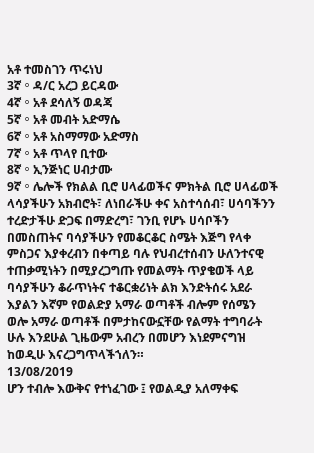አቶ ተመስገን ጥሩነህ
3ኛ。ዳ/ር አረጋ ይርዳው
4ኛ。አቶ ደሳለኝ ወዳጃ
5ኛ。አቶ መብት አድማሴ
6ኛ。አቶ አስማማው አድማስ
7ኛ。አቶ ጥላየ ቢተው
8ኛ。ኢንጅነር ሀብታሙ
9ኛ。ሌሎች የክልል ቢሮ ሀላፊወችና ምክትል ቢሮ ሀላፊወች ላሳያችሁን አክብሮት፣ ለነበራችሁ ቀና አስተሳሰብ፣ ሀሳባችንን ተረድታችሁ ድጋፍ በማድረግ፣ ገንቢ የሆኑ ሀሳቦችን በመስጠትና ባሳያችሁን የመቆርቆር ስሜት እጅግ የላቀ ምስጋና እያቀረብን በቀጣይ ባሉ የህብረተሰብን ሁለንተናዊ ተጠቃሚነትን በሚያረጋግጡ የመልማት ጥያቄወች ላይ ባሳያችሁን ቆራጥነትና ተቆርቋሪነት ልክ እንድትሰሩ አደራ እያልን እኛም የወልድያ አማራ ወጣቶች ብሎም የሰሜን ወሎ አማራ ወጣቶች በምታከናውኗቸው የልማት ተግባራት ሁሉ እንደሁል ጊዜውም አብረን በመሆን እነደምናግዝ ከወዲሁ እናረጋግጥላችኀለን።
13/08/2019
ሆን ተብሎ እውቅና የተነፈገው ፤ የወልዲያ አለማቀፍ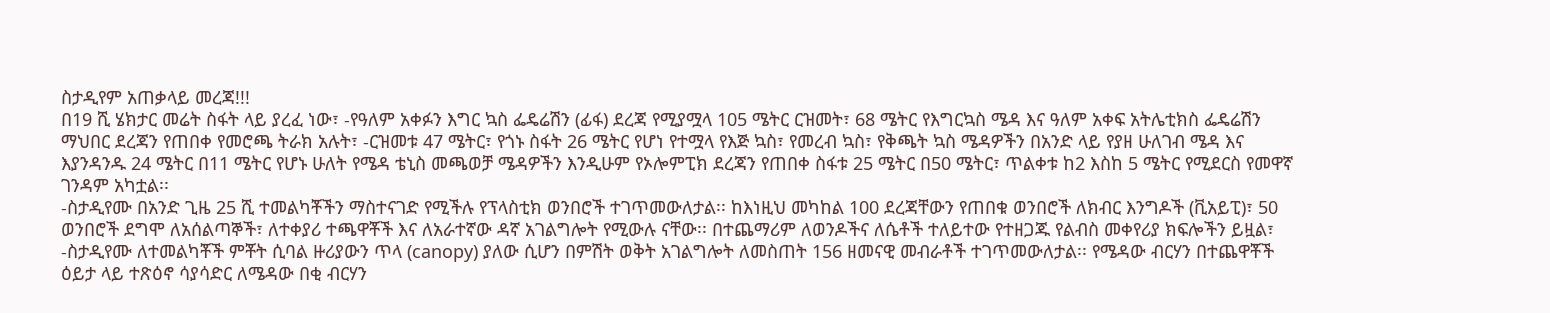ስታዲየም አጠቃላይ መረጃ!!!
በ19 ሺ ሄክታር መሬት ስፋት ላይ ያረፈ ነው፣ -የዓለም አቀፉን እግር ኳስ ፌዴሬሽን (ፊፋ) ደረጃ የሚያሟላ 105 ሜትር ርዝመት፣ 68 ሜትር የእግርኳስ ሜዳ እና ዓለም አቀፍ አትሌቲክስ ፌዴሬሽን ማህበር ደረጃን የጠበቀ የመሮጫ ትራክ አሉት፣ -ርዝመቱ 47 ሜትር፣ የጎኑ ስፋት 26 ሜትር የሆነ የተሟላ የእጅ ኳስ፣ የመረብ ኳስ፣ የቅጫት ኳስ ሜዳዎችን በአንድ ላይ የያዘ ሁለገብ ሜዳ እና እያንዳንዱ 24 ሜትር በ11 ሜትር የሆኑ ሁለት የሜዳ ቴኒስ መጫወቻ ሜዳዎችን እንዲሁም የኦሎምፒክ ደረጃን የጠበቀ ስፋቱ 25 ሜትር በ50 ሜትር፣ ጥልቀቱ ከ2 እስከ 5 ሜትር የሚደርስ የመዋኛ ገንዳም አካቷል፡፡
-ስታዲየሙ በአንድ ጊዜ 25 ሺ ተመልካቾችን ማስተናገድ የሚችሉ የፕላስቲክ ወንበሮች ተገጥመውለታል፡፡ ከእነዚህ መካከል 100 ደረጃቸውን የጠበቁ ወንበሮች ለክብር እንግዶች (ቪአይፒ)፣ 50 ወንበሮች ደግሞ ለአሰልጣኞች፣ ለተቀያሪ ተጫዋቾች እና ለአራተኛው ዳኛ አገልግሎት የሚውሉ ናቸው፡፡ በተጨማሪም ለወንዶችና ለሴቶች ተለይተው የተዘጋጁ የልብስ መቀየሪያ ክፍሎችን ይዟል፣ -ስታዲየሙ ለተመልካቾች ምቾት ሲባል ዙሪያውን ጥላ (canopy) ያለው ሲሆን በምሽት ወቅት አገልግሎት ለመስጠት 156 ዘመናዊ መብራቶች ተገጥመውለታል፡፡ የሜዳው ብርሃን በተጨዋቾች ዕይታ ላይ ተጽዕኖ ሳያሳድር ለሜዳው በቂ ብርሃን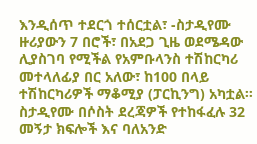እንዲሰጥ ተደርጎ ተሰርቷል፣ -ስታዲየሙ ዙሪያውን 7 በሮች፣ በአደጋ ጊዜ ወደሜዳው ሊያስገባ የሚችል የአምቡላንስ ተሽከርካሪ መተላለፊያ በር አለው፣ ከ100 በላይ ተሽከርካሪዎች ማቆሚያ (ፓርኪንግ) አካቷል፡፡
ስታዲየሙ በሶስት ደረጃዎች የተከፋፈሉ 32 መኝታ ክፍሎች እና ባለአንድ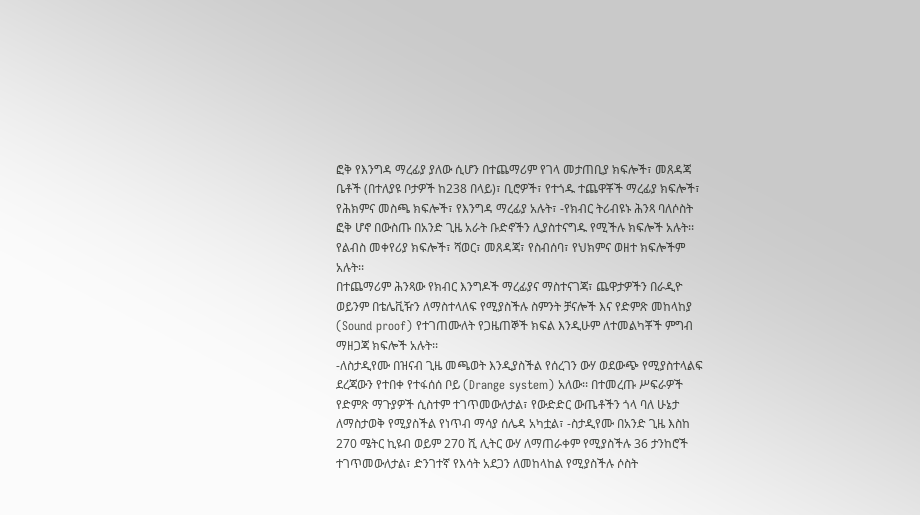ፎቅ የእንግዳ ማረፊያ ያለው ሲሆን በተጨማሪም የገላ መታጠቢያ ክፍሎች፣ መጸዳጃ ቤቶች (በተለያዩ ቦታዎች ከ238 በላይ)፣ ቢሮዎች፣ የተጎዱ ተጨዋቾች ማረፊያ ክፍሎች፣ የሕክምና መስጫ ክፍሎች፣ የእንግዳ ማረፊያ አሉት፣ -የክብር ትሪብዩኑ ሕንጻ ባለሶስት ፎቅ ሆኖ በውስጡ በአንድ ጊዜ አራት ቡድኖችን ሊያስተናግዱ የሚችሉ ክፍሎች አሉት፡፡ የልብስ መቀየሪያ ክፍሎች፣ ሻወር፣ መጸዳጃ፣ የስብሰባ፣ የህክምና ወዘተ ክፍሎችም አሉት፡፡
በተጨማሪም ሕንጻው የክብር እንግዶች ማረፊያና ማስተናገጃ፣ ጨዋታዎችን በራዲዮ ወይንም በቴሌቪዥን ለማስተላለፍ የሚያስችሉ ስምንት ቻናሎች እና የድምጽ መከላከያ (Sound proof) የተገጠሙለት የጋዜጠኞች ክፍል እንዲሁም ለተመልካቾች ምግብ ማዘጋጃ ክፍሎች አሉት፡፡
-ለስታዲየሙ በዝናብ ጊዜ መጫወት እንዲያስችል የሰረገን ውሃ ወደውጭ የሚያስተላልፍ ደረጃውን የተበቀ የተፋሰሰ ቦይ (Drange system) አለው፡፡ በተመረጡ ሥፍራዎች የድምጽ ማጉያዎች ሲስተም ተገጥመውለታል፣ የውድድር ውጤቶችን ጎላ ባለ ሁኔታ ለማስታወቅ የሚያስችል የነጥብ ማሳያ ሰሌዳ አካቷል፣ -ስታዲየሙ በአንድ ጊዜ እስከ 270 ሜትር ኪዩብ ወይም 270 ሺ ሊትር ውሃ ለማጠራቀም የሚያስችሉ 36 ታንከሮች ተገጥመውለታል፣ ድንገተኛ የእሳት አደጋን ለመከላከል የሚያስችሉ ሶስት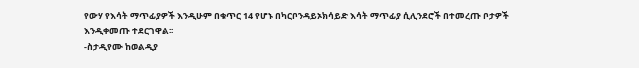የውሃ የእሳት ማጥፊያዎች እንዲሁም በቁጥር 14 የሆኑ በካርቦንዳይኦክሳይድ እሳት ማጥፊያ ሲሊንደሮች በተመረጡ ቦታዎች እንዲቀመጡ ተደርገዋል፡፡
-ስታዲየሙ ከወልዲያ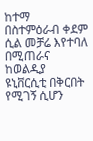ከተማ በስተምዕራብ ቀደም ሲል መቻሬ እየተባለ በሚጠራና ከወልዲያ ዩኒቨርሲቲ በቅርበት የሚገኝ ሲሆን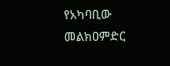የአካባቢው መልክዐምድር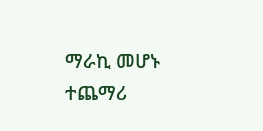ማራኪ መሆኑ ተጨማሪ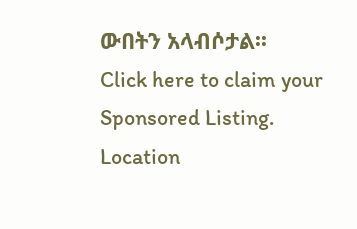ውበትን አላብሶታል፡፡
Click here to claim your Sponsored Listing.
Location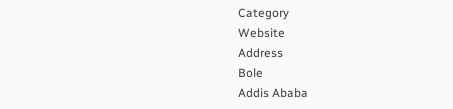Category
Website
Address
Bole
Addis Ababa